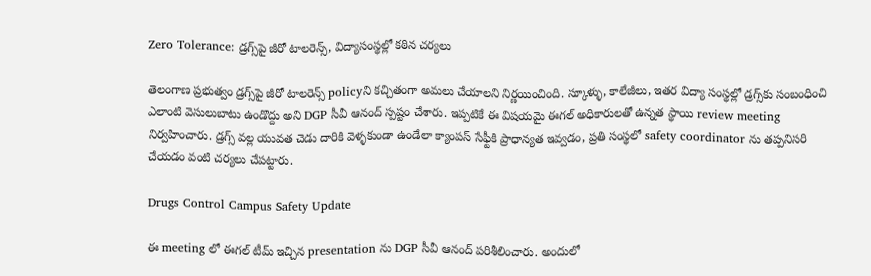Zero Tolerance: డ్రగ్స్‌పై జీరో టాలరెన్స్, విద్యాసంస్థల్లో కఠిన చర్యలు

తెలంగాణ ప్రభుత్వం డ్రగ్స్‌పై జీరో టాలరెన్స్ policyని కచ్చితంగా అమలు చేయాలని నిర్ణయించింది. స్కూళ్ళు, కాలేజీలు, ఇతర విద్యా సంస్థల్లో డ్రగ్స్‌కు సంబంధించి ఎలాంటి వెసులుబాటు ఉండొద్దు అని DGP సీవీ ఆనంద్ స్పష్టం చేశారు. ఇప్పటికే ఈ విషయమై ఈగల్ అధికారులతో ఉన్నత స్థాయి review meeting నిర్వహించారు. డ్రగ్స్ వల్ల యువత చెడు దారికి వెళ్ళకుండా ఉండేలా క్యాంపస్ సేఫ్టీకి ప్రాధాన్యత ఇవ్వడం, ప్రతి సంస్థలో safety coordinator ను తప్పనిసరి చేయడం వంటి చర్యలు చేపట్టారు.

Drugs Control Campus Safety Update

ఈ meeting లో ఈగల్ టీమ్ ఇచ్చిన presentation ను DGP సీవీ ఆనంద్ పరిశీలించారు. అందులో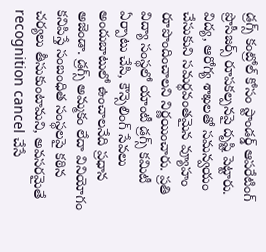డ్రగ్స్ కంట్రోల్ కోసం స్టాండర్డ్ ఆపరేటింగ్ ప్రొసీజర్స్ రూపకల్పనపై దృష్టి పెట్టారు. విద్య, ఆరోగ్య శాఖలతో సమన్వయం చేసుకుని సమర్థవంతమైన వ్యూహం రూపొందించాలని నిర్ణయించారు. ప్రతి విద్యా సంస్థలో యాంటీ డ్రగ్స్ కమిటీ ఏర్పాటు చేసి, కౌన్సెలింగ్ సేవలు అందుబాటులో ఉంచాలనేది ప్రధాన అజెండా. డ్రగ్స్ అమ్మకం లేదా వినియోగం కనిపిస్తే సంబంధిత సంస్థలపై కఠిన చర్యలు తీసుకుంటామని, అవసరమైతే recognition cancel చేసే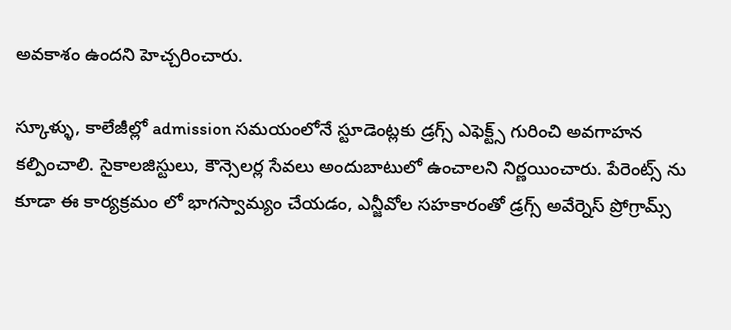అవకాశం ఉందని హెచ్చరించారు.

స్కూళ్ళు, కాలేజీల్లో admission సమయంలోనే స్టూడెంట్లకు డ్రగ్స్ ఎఫెక్ట్స్ గురించి అవగాహన కల్పించాలి. సైకాలజిస్టులు, కౌన్సెలర్ల సేవలు అందుబాటులో ఉంచాలని నిర్ణయించారు. పేరెంట్స్ ను కూడా ఈ కార్యక్రమం లో భాగస్వామ్యం చేయడం, ఎన్జీవోల సహకారంతో డ్రగ్స్ అవేర్నెస్ ప్రోగ్రామ్స్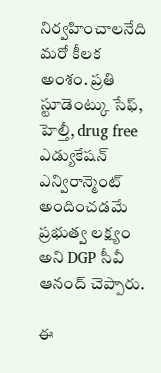నిర్వహించాలనేది మరో కీలక అంశం. ప్రతి స్టూడెంట్కు సేఫ్, హెల్తీ, drug free ఎడ్యుకేషన్ ఎన్విరాన్మెంట్ అందించడమే ప్రభుత్వ లక్ష్యం అని DGP సీవీ ఆనంద్ చెప్పారు.

ఈ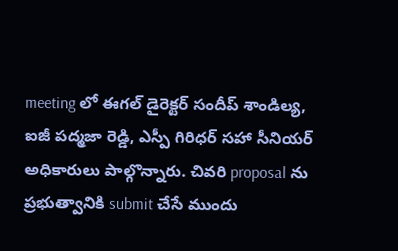meeting లో ఈగల్ డైరెక్టర్ సందీప్ శాండిల్య, ఐజీ పద్మజా రెడ్డి, ఎస్పీ గిరిధర్ సహా సీనియర్ అధికారులు పాల్గొన్నారు. చివరి proposal ను ప్రభుత్వానికి submit చేసే ముందు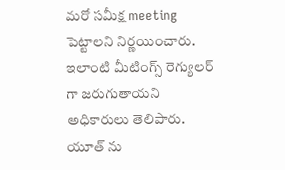మరో సమీక్ష meeting పెట్టాలని నిర్ణయించారు. ఇలాంటి మీటింగ్స్ రెగ్యులర్ గా జరుగుతాయని అధికారులు తెలిపారు. యూత్ ను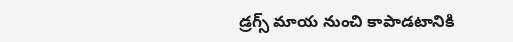డ్రగ్స్ మాయ నుంచి కాపాడటానికి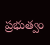ప్రభుత్వం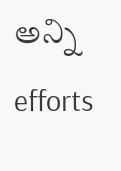అన్ని efforts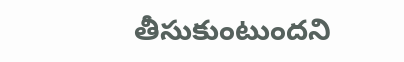తీసుకుంటుందని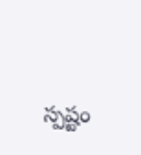స్పష్టం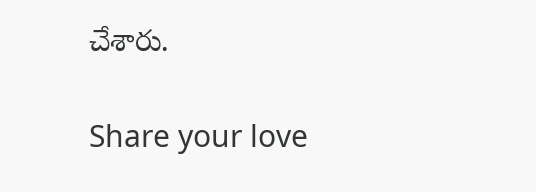చేశారు.

Share your love